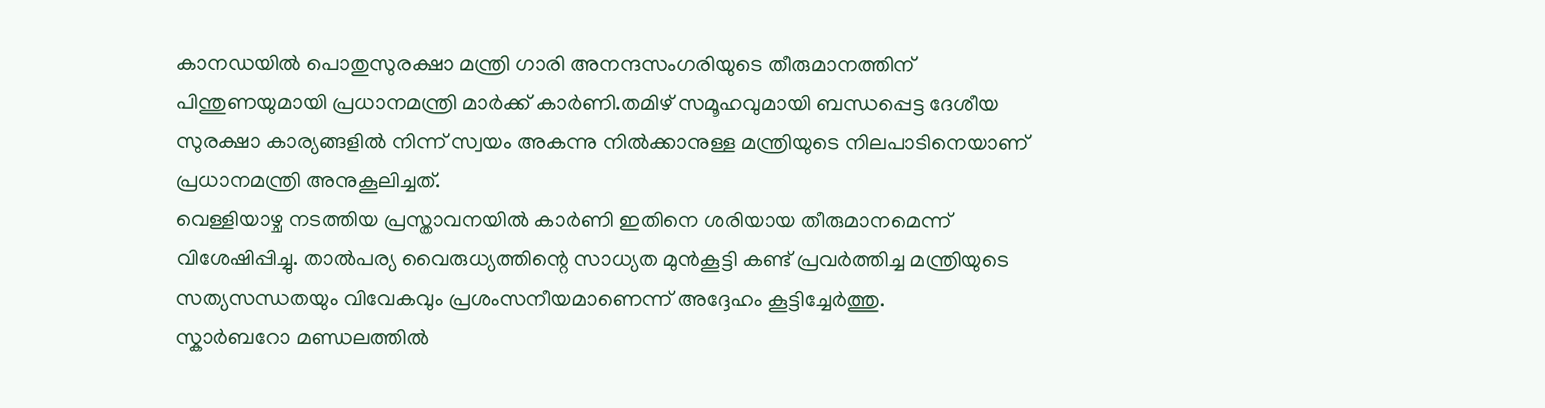കാനഡയിൽ പൊതുസുരക്ഷാ മന്ത്രി ഗാരി അനന്ദസംഗരിയുടെ തീരുമാനത്തിന് പിന്തുണയുമായി പ്രധാനമന്ത്രി മാർക്ക് കാർണി.തമിഴ് സമൂഹവുമായി ബന്ധപ്പെട്ട ദേശീയ സുരക്ഷാ കാര്യങ്ങളിൽ നിന്ന് സ്വയം അകന്നു നിൽക്കാനുള്ള മന്ത്രിയുടെ നിലപാടിനെയാണ് പ്രധാനമന്ത്രി അനുകൂലിച്ചത്.
വെള്ളിയാഴ്ച നടത്തിയ പ്രസ്താവനയിൽ കാർണി ഇതിനെ ശരിയായ തീരുമാനമെന്ന് വിശേഷിപ്പിച്ചു. താൽപര്യ വൈരുധ്യത്തിന്റെ സാധ്യത മുൻകൂട്ടി കണ്ട് പ്രവർത്തിച്ച മന്ത്രിയുടെ സത്യസന്ധതയും വിവേകവും പ്രശംസനീയമാണെന്ന് അദ്ദേഹം കൂട്ടിച്ചേർത്തു.
സ്കാർബറോ മണ്ഡലത്തിൽ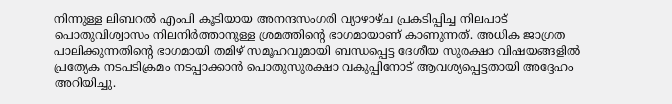നിന്നുള്ള ലിബറൽ എംപി കൂടിയായ അനന്ദസംഗരി വ്യാഴാഴ്ച പ്രകടിപ്പിച്ച നിലപാട് പൊതുവിശ്വാസം നിലനിർത്താനുള്ള ശ്രമത്തിന്റെ ഭാഗമായാണ് കാണുന്നത്. അധിക ജാഗ്രത പാലിക്കുന്നതിന്റെ ഭാഗമായി തമിഴ് സമൂഹവുമായി ബന്ധപ്പെട്ട ദേശീയ സുരക്ഷാ വിഷയങ്ങളിൽ പ്രത്യേക നടപടിക്രമം നടപ്പാക്കാൻ പൊതുസുരക്ഷാ വകുപ്പിനോട് ആവശ്യപ്പെട്ടതായി അദ്ദേഹം അറിയിച്ചു.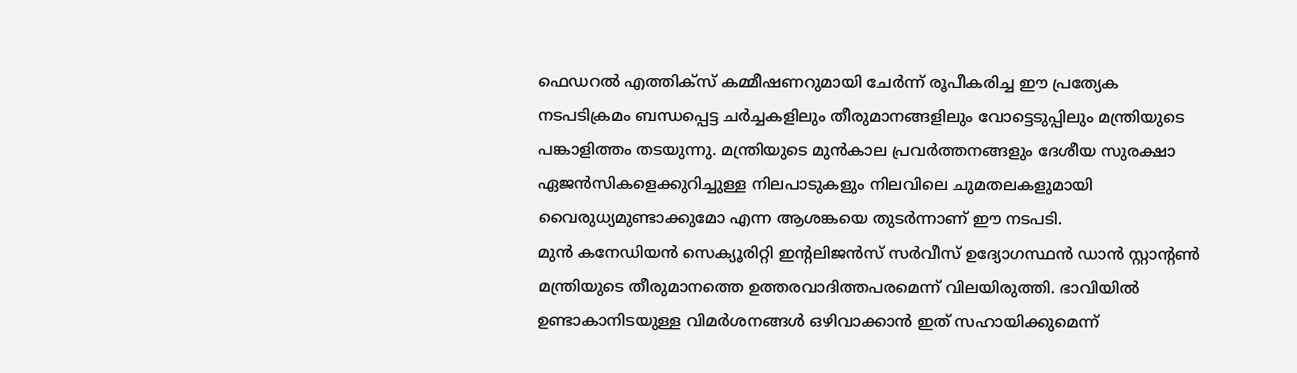ഫെഡറൽ എത്തിക്സ് കമ്മീഷണറുമായി ചേർന്ന് രൂപീകരിച്ച ഈ പ്രത്യേക നടപടിക്രമം ബന്ധപ്പെട്ട ചർച്ചകളിലും തീരുമാനങ്ങളിലും വോട്ടെടുപ്പിലും മന്ത്രിയുടെ പങ്കാളിത്തം തടയുന്നു. മന്ത്രിയുടെ മുൻകാല പ്രവർത്തനങ്ങളും ദേശീയ സുരക്ഷാ ഏജൻസികളെക്കുറിച്ചുള്ള നിലപാടുകളും നിലവിലെ ചുമതലകളുമായി വൈരുധ്യമുണ്ടാക്കുമോ എന്ന ആശങ്കയെ തുടർന്നാണ് ഈ നടപടി.
മുൻ കനേഡിയൻ സെക്യൂരിറ്റി ഇന്റലിജൻസ് സർവീസ് ഉദ്യോഗസ്ഥൻ ഡാൻ സ്റ്റാന്റൺ മന്ത്രിയുടെ തീരുമാനത്തെ ഉത്തരവാദിത്തപരമെന്ന് വിലയിരുത്തി. ഭാവിയിൽ ഉണ്ടാകാനിടയുള്ള വിമർശനങ്ങൾ ഒഴിവാക്കാൻ ഇത് സഹായിക്കുമെന്ന്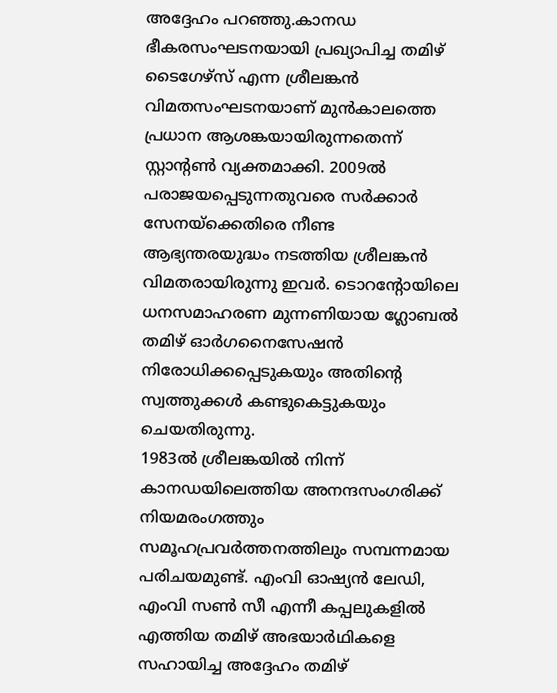അദ്ദേഹം പറഞ്ഞു.കാനഡ ഭീകരസംഘടനയായി പ്രഖ്യാപിച്ച തമിഴ് ടൈഗേഴ്സ് എന്ന ശ്രീലങ്കൻ വിമതസംഘടനയാണ് മുൻകാലത്തെ പ്രധാന ആശങ്കയായിരുന്നതെന്ന് സ്റ്റാന്റൺ വ്യക്തമാക്കി. 2009ൽ പരാജയപ്പെടുന്നതുവരെ സർക്കാർ സേനയ്ക്കെതിരെ നീണ്ട ആഭ്യന്തരയുദ്ധം നടത്തിയ ശ്രീലങ്കൻ വിമതരായിരുന്നു ഇവർ. ടൊറന്റോയിലെ ധനസമാഹരണ മുന്നണിയായ ഗ്ലോബൽ തമിഴ് ഓർഗനൈസേഷൻ നിരോധിക്കപ്പെടുകയും അതിന്റെ സ്വത്തുക്കൾ കണ്ടുകെട്ടുകയും ചെയതിരുന്നു.
1983ൽ ശ്രീലങ്കയിൽ നിന്ന് കാനഡയിലെത്തിയ അനന്ദസംഗരിക്ക് നിയമരംഗത്തും സമൂഹപ്രവർത്തനത്തിലും സമ്പന്നമായ പരിചയമുണ്ട്. എംവി ഓഷ്യൻ ലേഡി, എംവി സൺ സീ എന്നീ കപ്പലുകളിൽ എത്തിയ തമിഴ് അഭയാർഥികളെ സഹായിച്ച അദ്ദേഹം തമിഴ്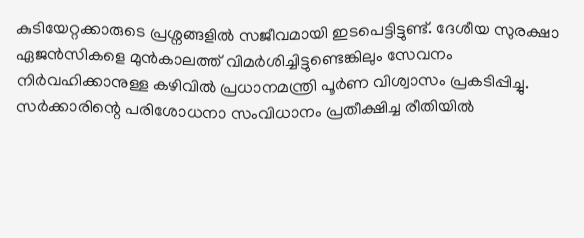കുടിയേറ്റക്കാരുടെ പ്രശ്നങ്ങളിൽ സജീവമായി ഇടപെട്ടിട്ടുണ്ട്. ദേശീയ സുരക്ഷാ ഏജൻസികളെ മുൻകാലത്ത് വിമർശിച്ചിട്ടുണ്ടെങ്കിലും സേവനം നിർവഹിക്കാനുള്ള കഴിവിൽ പ്രധാനമന്ത്രി പൂർണ വിശ്വാസം പ്രകടിപ്പിച്ചു. സർക്കാരിന്റെ പരിശോധനാ സംവിധാനം പ്രതീക്ഷിച്ച രീതിയിൽ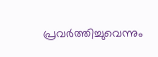പ്രവർത്തിച്ചുവെന്നും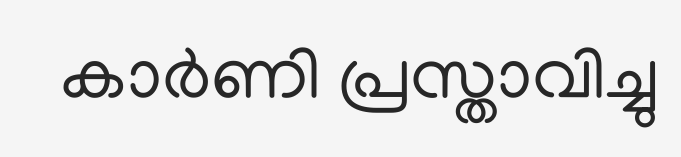കാർണി പ്രസ്താവിച്ചു